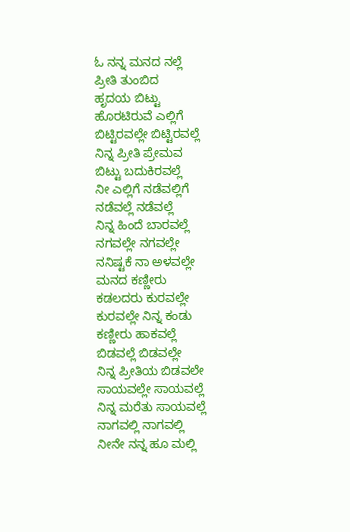ಓ ನನ್ನ ಮನದ ನಲ್ಲೆ
ಪ್ರೀತಿ ತುಂಬಿದ
ಹೃದಯ ಬಿಟ್ಟು
ಹೊರಟಿರುವೆ ಎಲ್ಲಿಗೆ
ಬಿಟ್ಟಿರವಲ್ಲೇ ಬಿಟ್ಟಿರವಲ್ಲೆ
ನಿನ್ನ ಪ್ರೀತಿ ಪ್ರೇಮವ
ಬಿಟ್ಟು ಬದುಕಿರವಲ್ಲೆ
ನೀ ಎಲ್ಲಿಗೆ ನಡೆವಲ್ಲಿಗೆ
ನಡೆವಲ್ಲೆ ನಡೆವಲ್ಲೆ
ನಿನ್ನ ಹಿಂದೆ ಬಾರವಲ್ಲೆ
ನಗವಲ್ಲೇ ನಗವಲ್ಲೇ
ನನಿಷ್ಟಕೆ ನಾ ಅಳವಲ್ಲೇ
ಮನದ ಕಣ್ಣೀರು
ಕಡಲದರು ಕುರವಲ್ಲೇ
ಕುರವಲ್ಲೇ ನಿನ್ನ ಕಂಡು
ಕಣ್ಣೀರು ಹಾಕವಲ್ಲೆ
ಬಿಡವಲ್ಲೆ ಬಿಡವಲ್ಲೇ
ನಿನ್ನ ಪ್ರೀತಿಯ ಬಿಡವಲೇ
ಸಾಯವಲ್ಲೇ ಸಾಯವಲ್ಲೆ
ನಿನ್ನ ಮರೆತು ಸಾಯವಲ್ಲೆ
ನಾಗವಲ್ಲಿ ನಾಗವಲ್ಲಿ
ನೀನೇ ನನ್ನ ಹೂ ಮಲ್ಲಿ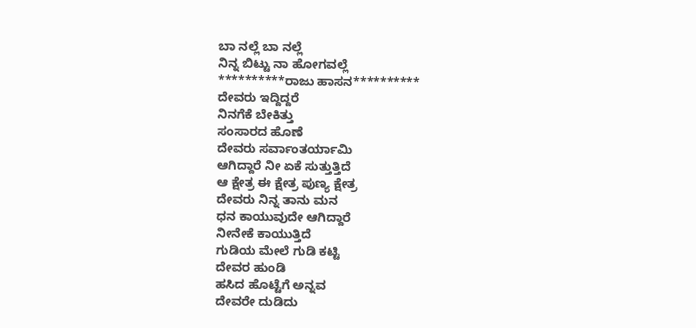ಬಾ ನಲ್ಲೆ ಬಾ ನಲ್ಲೆ
ನಿನ್ನ ಬಿಟ್ಟು ನಾ ಹೋಗವಲ್ಲೆ
**********ರಾಜು ಹಾಸನ**********
ದೇವರು ಇದ್ದಿದ್ದರೆ
ನಿನಗೆಕೆ ಬೇಕಿತ್ತು
ಸಂಸಾರದ ಹೊಣೆ
ದೇವರು ಸರ್ವಾಂತರ್ಯಾಮಿ
ಆಗಿದ್ದಾರೆ ನೀ ಏಕೆ ಸುತ್ತುತ್ತಿದೆ
ಆ ಕ್ಷೇತ್ರ ಈ ಕ್ಷೇತ್ರ ಪುಣ್ಯ ಕ್ಷೇತ್ರ
ದೇವರು ನಿನ್ನ ತಾನು ಮನ
ಧನ ಕಾಯುವುದೇ ಆಗಿದ್ದಾರೆ
ನೀನೇಕೆ ಕಾಯುತ್ತಿದೆ
ಗುಡಿಯ ಮೇಲೆ ಗುಡಿ ಕಟ್ಟಿ
ದೇವರ ಹುಂಡಿ
ಹಸಿದ ಹೊಟ್ಟೆಗೆ ಅನ್ನವ
ದೇವರೇ ದುಡಿದು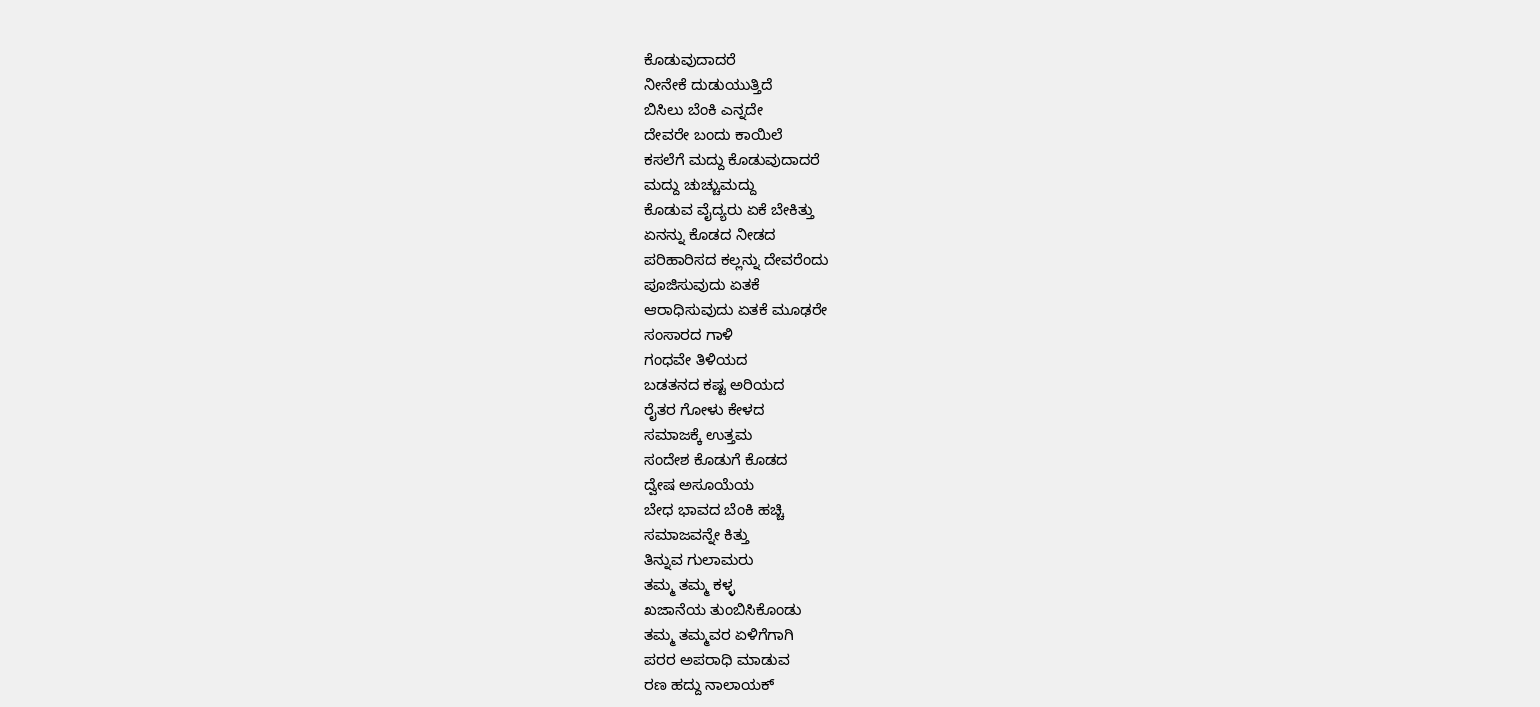ಕೊಡುವುದಾದರೆ
ನೀನೇಕೆ ದುಡುಯುತ್ತಿದೆ
ಬಿಸಿಲು ಬೆಂಕಿ ಎನ್ನದೇ
ದೇವರೇ ಬಂದು ಕಾಯಿಲೆ
ಕಸಲೆಗೆ ಮದ್ದು ಕೊಡುವುದಾದರೆ
ಮದ್ದು ಚುಚ್ಚುಮದ್ದು
ಕೊಡುವ ವೈದ್ಯರು ಏಕೆ ಬೇಕಿತ್ತು
ಏನನ್ನು ಕೊಡದ ನೀಡದ
ಪರಿಹಾರಿಸದ ಕಲ್ಲನ್ನು ದೇವರೆಂದು
ಪೂಜಿಸುವುದು ಏತಕೆ
ಆರಾಧಿಸುವುದು ಏತಕೆ ಮೂಢರೇ
ಸಂಸಾರದ ಗಾಳಿ
ಗಂಧವೇ ತಿಳಿಯದ
ಬಡತನದ ಕಷ್ಟ ಅರಿಯದ
ರೈತರ ಗೋಳು ಕೇಳದ
ಸಮಾಜಕ್ಕೆ ಉತ್ತಮ
ಸಂದೇಶ ಕೊಡುಗೆ ಕೊಡದ
ದ್ವೇಷ ಅಸೂಯೆಯ
ಬೇಧ ಭಾವದ ಬೆಂಕಿ ಹಚ್ಚಿ
ಸಮಾಜವನ್ನೇ ಕಿತ್ತು
ತಿನ್ನುವ ಗುಲಾಮರು
ತಮ್ಮ ತಮ್ಮ ಕಳ್ಳ
ಖಜಾನೆಯ ತುಂಬಿಸಿಕೊಂಡು
ತಮ್ಮ ತಮ್ಮವರ ಏಳಿಗೆಗಾಗಿ
ಪರರ ಅಪರಾಧಿ ಮಾಡುವ
ರಣ ಹದ್ದು ನಾಲಾಯಕ್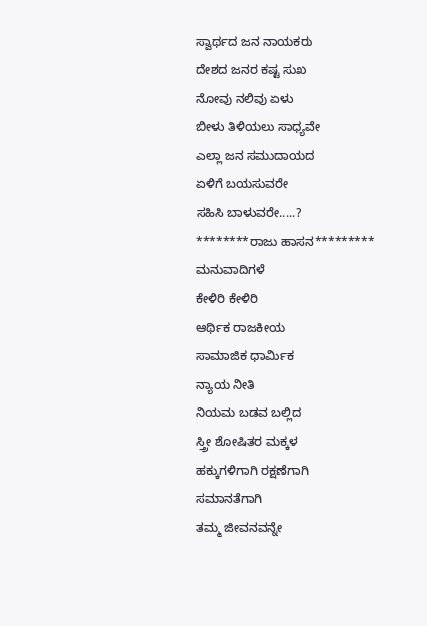ಸ್ವಾರ್ಥದ ಜನ ನಾಯಕರು
ದೇಶದ ಜನರ ಕಷ್ಟ ಸುಖ
ನೋವು ನಲಿವು ಏಳು
ಬೀಳು ತಿಳಿಯಲು ಸಾಧ್ಯವೇ
ಎಲ್ಲಾ ಜನ ಸಮುದಾಯದ
ಏಳಿಗೆ ಬಯಸುವರೇ
ಸಹಿಸಿ ಬಾಳುವರೇ.....?
********ರಾಜು ಹಾಸನ*********
ಮನುವಾದಿಗಳೆ
ಕೇಳಿರಿ ಕೇಳಿರಿ
ಆರ್ಥಿಕ ರಾಜಕೀಯ
ಸಾಮಾಜಿಕ ಧಾರ್ಮಿಕ
ನ್ಯಾಯ ನೀತಿ
ನಿಯಮ ಬಡವ ಬಲ್ಲಿದ
ಸ್ತ್ರೀ ಶೋಷಿತರ ಮಕ್ಕಳ
ಹಕ್ಕುಗಳಿಗಾಗಿ ರಕ್ಷಣೆಗಾಗಿ
ಸಮಾನತೆಗಾಗಿ
ತಮ್ಮ ಜೀವನವನ್ನೇ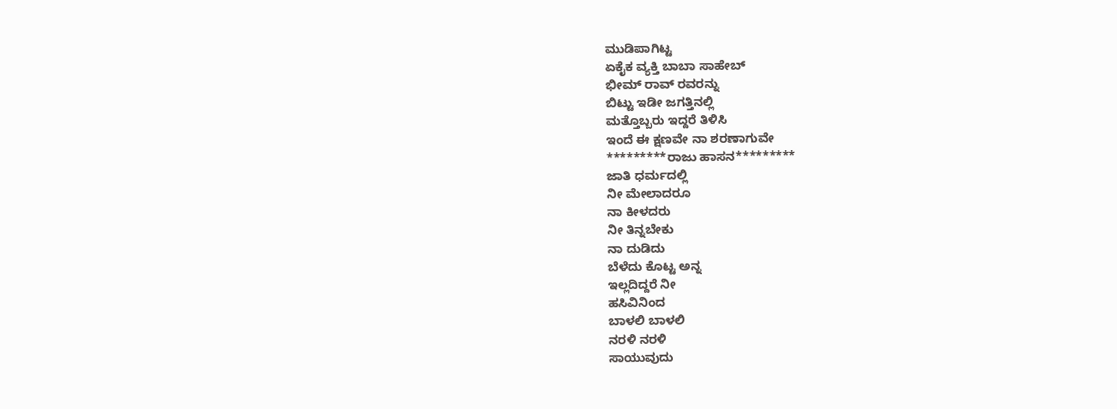ಮುಡಿಪಾಗಿಟ್ಟ
ಏಕೈಕ ವ್ಯಕ್ತಿ ಬಾಬಾ ಸಾಹೇಬ್
ಭೀಮ್ ರಾವ್ ರವರನ್ನು
ಬಿಟ್ಟು ಇಡೀ ಜಗತ್ತಿನಲ್ಲಿ
ಮತ್ತೊಬ್ಬರು ಇದ್ದರೆ ತಿಳಿಸಿ
ಇಂದೆ ಈ ಕ್ಷಣವೇ ನಾ ಶರಣಾಗುವೇ
*********ರಾಜು ಹಾಸನ*********
ಜಾತಿ ಧರ್ಮದಲ್ಲಿ
ನೀ ಮೇಲಾದರೂ
ನಾ ಕೀಳದರು
ನೀ ತಿನ್ನಬೇಕು
ನಾ ದುಡಿದು
ಬೆಳೆದು ಕೊಟ್ಟ ಅನ್ನ
ಇಲ್ಲದಿದ್ದರೆ ನೀ
ಹಸಿವಿನಿಂದ
ಬಾಳಲಿ ಬಾಳಲಿ
ನರಳಿ ನರಳಿ
ಸಾಯುವುದು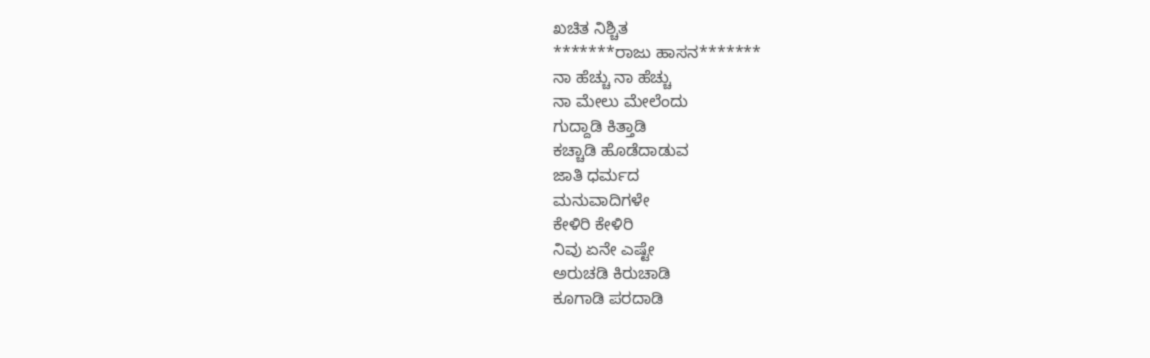ಖಚಿತ ನಿಶ್ಚಿತ
*******ರಾಜು ಹಾಸನ*******
ನಾ ಹೆಚ್ಚು ನಾ ಹೆಚ್ಚು
ನಾ ಮೇಲು ಮೇಲೆಂದು
ಗುದ್ದಾಡಿ ಕಿತ್ತಾಡಿ
ಕಚ್ಚಾಡಿ ಹೊಡೆದಾಡುವ
ಜಾತಿ ಧರ್ಮದ
ಮನುವಾದಿಗಳೇ
ಕೇಳಿರಿ ಕೇಳಿರಿ
ನಿವು ಏನೇ ಎಷ್ಟೇ
ಅರುಚಡಿ ಕಿರುಚಾಡಿ
ಕೂಗಾಡಿ ಪರದಾಡಿ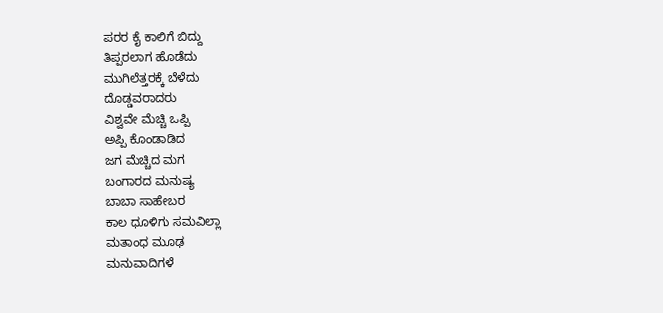ಪರರ ಕೈ ಕಾಲಿಗೆ ಬಿದ್ದು
ತಿಪ್ಪರಲಾಗ ಹೊಡೆದು
ಮುಗಿಲೆತ್ತರಕ್ಕೆ ಬೆಳೆದು
ದೊಡ್ಡವರಾದರು
ವಿಶ್ವವೇ ಮೆಚ್ಚಿ ಒಪ್ಪಿ
ಅಪ್ಪಿ ಕೊಂಡಾಡಿದ
ಜಗ ಮೆಚ್ಚಿದ ಮಗ
ಬಂಗಾರದ ಮನುಷ್ಯ
ಬಾಬಾ ಸಾಹೇಬರ
ಕಾಲ ಧೂಳಿಗು ಸಮವಿಲ್ಲಾ
ಮತಾಂಧ ಮೂಢ
ಮನುವಾದಿಗಳೆ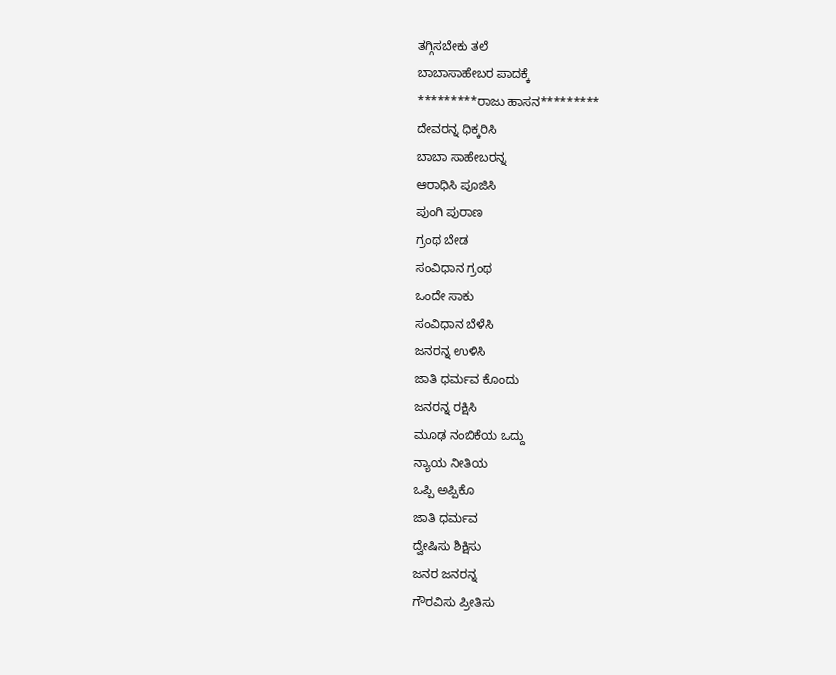ತಗ್ಗಿಸಬೇಕು ತಲೆ
ಬಾಬಾಸಾಹೇಬರ ಪಾದಕ್ಕೆ
*********ರಾಜು ಹಾಸನ*********
ದೇವರನ್ನ ಧಿಕ್ಕರಿಸಿ
ಬಾಬಾ ಸಾಹೇಬರನ್ನ
ಆರಾಧಿಸಿ ಪೂಜಿಸಿ
ಪುಂಗಿ ಪುರಾಣ
ಗ್ರಂಥ ಬೇಡ
ಸಂವಿಧಾನ ಗ್ರಂಥ
ಒಂದೇ ಸಾಕು
ಸಂವಿಧಾನ ಬೆಳೆಸಿ
ಜನರನ್ನ ಉಳಿಸಿ
ಜಾತಿ ಧರ್ಮವ ಕೊಂದು
ಜನರನ್ನ ರಕ್ಷಿಸಿ
ಮೂಢ ನಂಬಿಕೆಯ ಒದ್ದು
ನ್ಯಾಯ ನೀತಿಯ
ಒಪ್ಪಿ ಅಪ್ಪಿಕೊ
ಜಾತಿ ಧರ್ಮವ
ದ್ವೇಷಿಸು ಶಿಕ್ಷಿಸು
ಜನರ ಜನರನ್ನ
ಗೌರವಿಸು ಪ್ರೀತಿಸು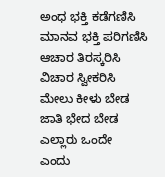ಅಂಧ ಭಕ್ತಿ ಕಡೆಗಣಿಸಿ
ಮಾನವ ಭಕ್ತಿ ಪರಿಗಣಿಸಿ
ಆಚಾರ ತಿರಸ್ಕರಿಸಿ
ವಿಚಾರ ಸ್ವೀಕರಿಸಿ
ಮೇಲು ಕೀಳು ಬೇಡ
ಜಾತಿ ಭೇದ ಬೇಡ
ಎಲ್ಲಾರು ಒಂದೇ
ಎಂದು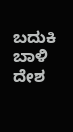ಬದುಕಿ ಬಾಳಿ
ದೇಶ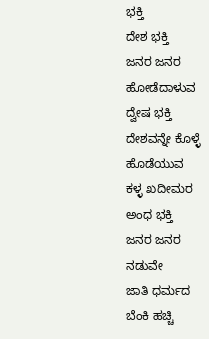ಭಕ್ತಿ
ದೇಶ ಭಕ್ತಿ
ಜನರ ಜನರ
ಹೋಡೆದಾಳುವ
ದ್ವೇಷ ಭಕ್ತಿ
ದೇಶವನ್ನೇ ಕೊಳ್ಳೆ
ಹೊಡೆಯುವ
ಕಳ್ಳ ಖದೀಮರ
ಅಂಧ ಭಕ್ತಿ
ಜನರ ಜನರ
ನಡುವೇ
ಜಾತಿ ಧರ್ಮದ
ಬೆಂಕಿ ಹಚ್ಚಿ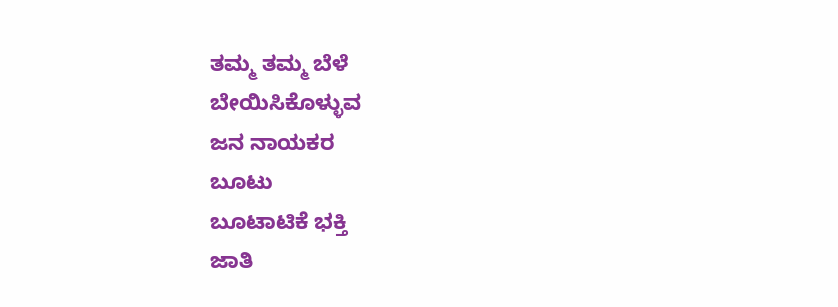ತಮ್ಮ ತಮ್ಮ ಬೆಳೆ
ಬೇಯಿಸಿಕೊಳ್ಳುವ
ಜನ ನಾಯಕರ
ಬೂಟು
ಬೂಟಾಟಿಕೆ ಭಕ್ತಿ
ಜಾತಿ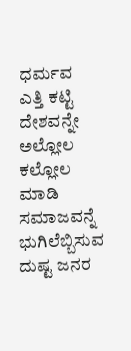ಧರ್ಮವ
ಎತ್ತಿ ಕಟ್ಟಿ ದೇಶವನ್ನೇ
ಅಲ್ಲೋಲ
ಕಲ್ಲೋಲ ಮಾಡಿ
ಸಮಾಜವನ್ನೆ
ಭುಗಿಲೆಬ್ಬಿಸುವ
ದುಷ್ಟ ಜನರ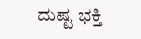ದುಷ್ಟ ಭಕ್ತಿ